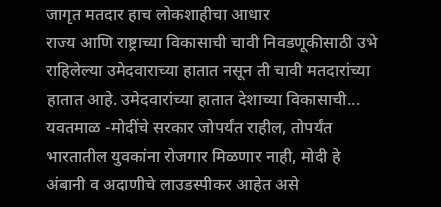जागृत मतदार हाच लोकशाहीचा आधार
राज्य आणि राष्ट्राच्या विकासाची चावी निवडणूकीसाठी उभे राहिलेल्या उमेदवाराच्या हातात नसून ती चावी मतदारांच्या हातात आहे. उमेदवारांच्या हातात देशाच्या विकासाची...
यवतमाळ -मोदींचे सरकार जोपर्यंत राहील, तोपर्यंत भारतातील युवकांना रोजगार मिळणार नाही, मोदी हे अंबानी व अदाणीचे लाउडस्पीकर आहेत असे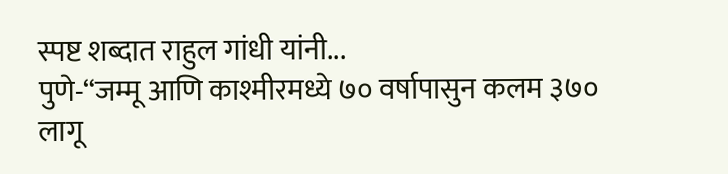स्पष्ट शब्दात राहुल गांधी यांनी...
पुणे-“जम्मू आणि काश्मीरमध्ये ७० वर्षापासुन कलम ३७० लागू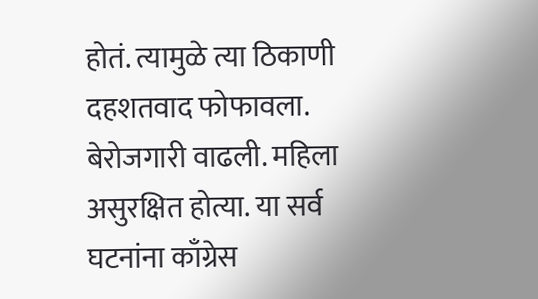होतं. त्यामुळे त्या ठिकाणी दहशतवाद फोफावला. बेरोजगारी वाढली. महिला असुरक्षित होत्या. या सर्व घटनांना काँग्रेस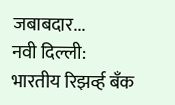जबाबदार...
नवी दिल्ली:
भारतीय रिझर्व्ह बँक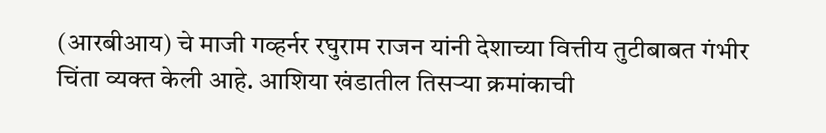(आरबीआय) चे माजी गव्हर्नर रघुराम राजन यांनी देशाच्या वित्तीय तुटीबाबत गंभीर चिंता व्यक्त केली आहे. आशिया खंडातील तिसऱ्या क्रमांकाची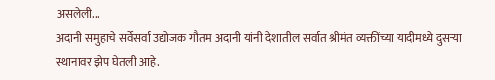असलेली...
अदानी समुहाचे सर्वेसर्वा उद्योजक गौतम अदानी यांनी देशातील सर्वात श्रीमंत व्यक्तींच्या यादीमध्ये दुसऱ्या स्थानावर झेप घेतली आहे.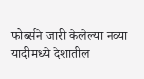फोर्ब्सने जारी केलेल्या नव्या यादीमध्ये देशातील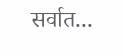सर्वात...